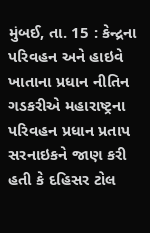મુંબઈ, તા. 15 : કેન્દ્રના પરિવહન અને હાઇવે ખાતાના પ્રધાન નીતિન ગડકરીએ મહારાષ્ટ્રના પરિવહન પ્રધાન પ્રતાપ સરનાઇકને જાણ કરી હતી કે દહિસર ટોલ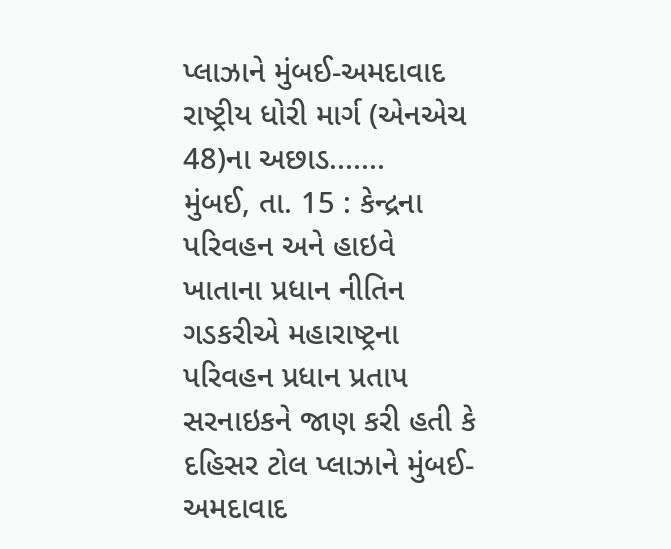પ્લાઝાને મુંબઈ-અમદાવાદ રાષ્ટ્રીય ધોરી માર્ગ (એનએચ 48)ના અછાડ.......
મુંબઈ, તા. 15 : કેન્દ્રના પરિવહન અને હાઇવે ખાતાના પ્રધાન નીતિન ગડકરીએ મહારાષ્ટ્રના પરિવહન પ્રધાન પ્રતાપ સરનાઇકને જાણ કરી હતી કે દહિસર ટોલ પ્લાઝાને મુંબઈ-અમદાવાદ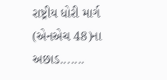રાષ્ટ્રીય ધોરી માર્ગ (એનએચ 48)ના અછાડ.......